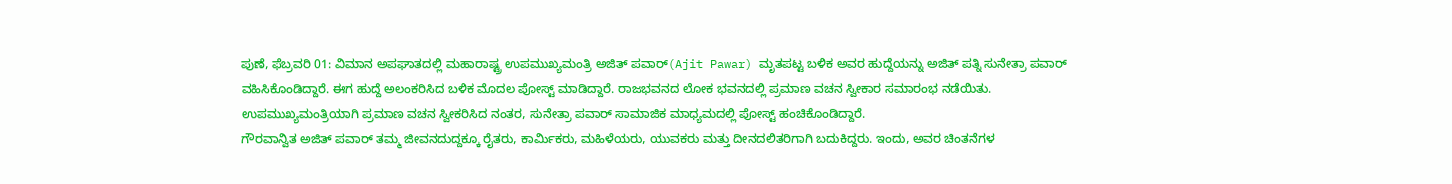ಪುಣೆ, ಫೆಬ್ರವರಿ 01: ವಿಮಾನ ಅಪಘಾತದಲ್ಲಿ ಮಹಾರಾಷ್ಟ್ರ ಉಪಮುಖ್ಯಮಂತ್ರಿ ಅಜಿತ್ ಪವಾರ್(Ajit Pawar) ಮೃತಪಟ್ಟ ಬಳಿಕ ಅವರ ಹುದ್ದೆಯನ್ನು ಅಜಿತ್ ಪತ್ನಿ ಸುನೇತ್ರಾ ಪವಾರ್ ವಹಿಸಿಕೊಂಡಿದ್ದಾರೆ. ಈಗ ಹುದ್ದೆ ಅಲಂಕರಿಸಿದ ಬಳಿಕ ಮೊದಲ ಪೋಸ್ಟ್ ಮಾಡಿದ್ದಾರೆ. ರಾಜಭವನದ ಲೋಕ ಭವನದಲ್ಲಿ ಪ್ರಮಾಣ ವಚನ ಸ್ವೀಕಾರ ಸಮಾರಂಭ ನಡೆಯಿತು. ಉಪಮುಖ್ಯಮಂತ್ರಿಯಾಗಿ ಪ್ರಮಾಣ ವಚನ ಸ್ವೀಕರಿಸಿದ ನಂತರ, ಸುನೇತ್ರಾ ಪವಾರ್ ಸಾಮಾಜಿಕ ಮಾಧ್ಯಮದಲ್ಲಿ ಪೋಸ್ಟ್ ಹಂಚಿಕೊಂಡಿದ್ದಾರೆ.
ಗೌರವಾನ್ವಿತ ಅಜಿತ್ ಪವಾರ್ ತಮ್ಮ ಜೀವನದುದ್ದಕ್ಕೂ ರೈತರು, ಕಾರ್ಮಿಕರು, ಮಹಿಳೆಯರು, ಯುವಕರು ಮತ್ತು ದೀನದಲಿತರಿಗಾಗಿ ಬದುಕಿದ್ದರು. ಇಂದು, ಅವರ ಚಿಂತನೆಗಳ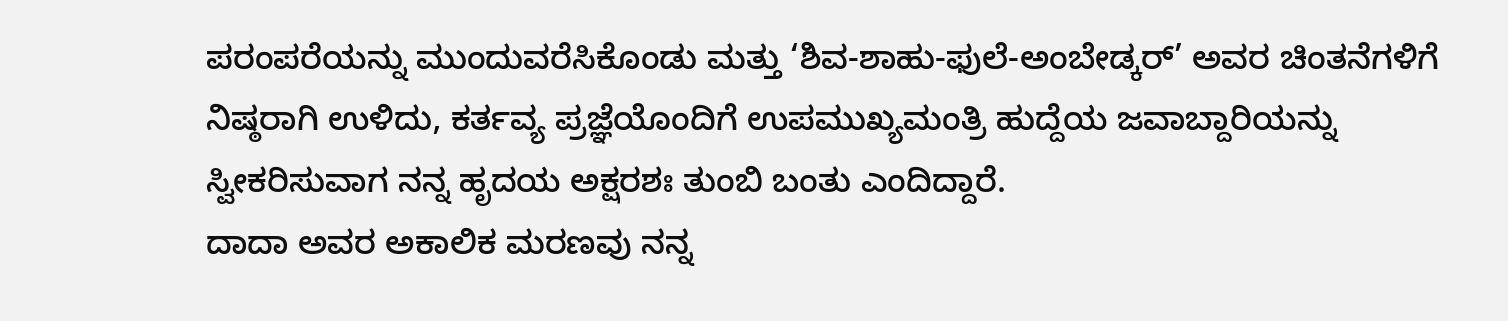ಪರಂಪರೆಯನ್ನು ಮುಂದುವರೆಸಿಕೊಂಡು ಮತ್ತು ‘ಶಿವ-ಶಾಹು-ಫುಲೆ-ಅಂಬೇಡ್ಕರ್’ ಅವರ ಚಿಂತನೆಗಳಿಗೆ ನಿಷ್ಠರಾಗಿ ಉಳಿದು, ಕರ್ತವ್ಯ ಪ್ರಜ್ಞೆಯೊಂದಿಗೆ ಉಪಮುಖ್ಯಮಂತ್ರಿ ಹುದ್ದೆಯ ಜವಾಬ್ದಾರಿಯನ್ನು ಸ್ವೀಕರಿಸುವಾಗ ನನ್ನ ಹೃದಯ ಅಕ್ಷರಶಃ ತುಂಬಿ ಬಂತು ಎಂದಿದ್ದಾರೆ.
ದಾದಾ ಅವರ ಅಕಾಲಿಕ ಮರಣವು ನನ್ನ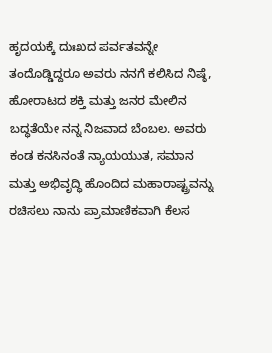ಹೃದಯಕ್ಕೆ ದುಃಖದ ಪರ್ವತವನ್ನೇ ತಂದೊಡ್ಡಿದ್ದರೂ ಅವರು ನನಗೆ ಕಲಿಸಿದ ನಿಷ್ಠೆ, ಹೋರಾಟದ ಶಕ್ತಿ ಮತ್ತು ಜನರ ಮೇಲಿನ ಬದ್ಧತೆಯೇ ನನ್ನ ನಿಜವಾದ ಬೆಂಬಲ. ಅವರು ಕಂಡ ಕನಸಿನಂತೆ ನ್ಯಾಯಯುತ, ಸಮಾನ ಮತ್ತು ಅಭಿವೃದ್ಧಿ ಹೊಂದಿದ ಮಹಾರಾಷ್ಟ್ರವನ್ನು ರಚಿಸಲು ನಾನು ಪ್ರಾಮಾಣಿಕವಾಗಿ ಕೆಲಸ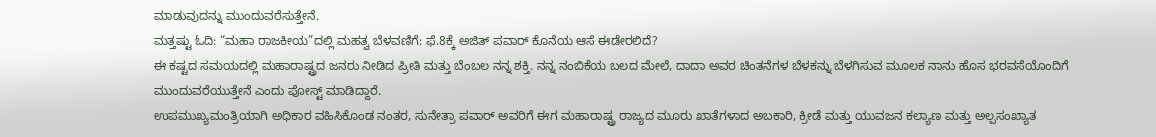ಮಾಡುವುದನ್ನು ಮುಂದುವರೆಸುತ್ತೇನೆ.
ಮತ್ತಷ್ಟು ಓದಿ: “ಮಹಾ ರಾಜಕೀಯ”ದಲ್ಲಿ ಮಹತ್ವ ಬೆಳವಣಿಗೆ: ಫೆ.8ಕ್ಕೆ ಅಜಿತ್ ಪವಾರ್ ಕೊನೆಯ ಆಸೆ ಈಡೇರಲಿದೆ?
ಈ ಕಷ್ಟದ ಸಮಯದಲ್ಲಿ ಮಹಾರಾಷ್ಟ್ರದ ಜನರು ನೀಡಿದ ಪ್ರೀತಿ ಮತ್ತು ಬೆಂಬಲ ನನ್ನ ಶಕ್ತಿ. ನನ್ನ ನಂಬಿಕೆಯ ಬಲದ ಮೇಲೆ, ದಾದಾ ಅವರ ಚಿಂತನೆಗಳ ಬೆಳಕನ್ನು ಬೆಳಗಿಸುವ ಮೂಲಕ ನಾನು ಹೊಸ ಭರವಸೆಯೊಂದಿಗೆ ಮುಂದುವರೆಯುತ್ತೇನೆ ಎಂದು ಪೋಸ್ಟ್ ಮಾಡಿದ್ದಾರೆ.
ಉಪಮುಖ್ಯಮಂತ್ರಿಯಾಗಿ ಅಧಿಕಾರ ವಹಿಸಿಕೊಂಡ ನಂತರ, ಸುನೇತ್ರಾ ಪವಾರ್ ಅವರಿಗೆ ಈಗ ಮಹಾರಾಷ್ಟ್ರ ರಾಜ್ಯದ ಮೂರು ಖಾತೆಗಳಾದ ಅಬಕಾರಿ, ಕ್ರೀಡೆ ಮತ್ತು ಯುವಜನ ಕಲ್ಯಾಣ ಮತ್ತು ಅಲ್ಪಸಂಖ್ಯಾತ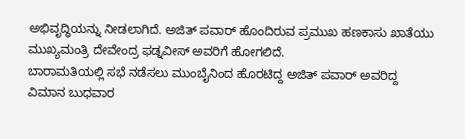ಅಭಿವೃದ್ಧಿಯನ್ನು ನೀಡಲಾಗಿದೆ. ಅಜಿತ್ ಪವಾರ್ ಹೊಂದಿರುವ ಪ್ರಮುಖ ಹಣಕಾಸು ಖಾತೆಯು ಮುಖ್ಯಮಂತ್ರಿ ದೇವೇಂದ್ರ ಫಡ್ನವೀಸ್ ಅವರಿಗೆ ಹೋಗಲಿದೆ.
ಬಾರಾಮತಿಯಲ್ಲಿ ಸಭೆ ನಡೆಸಲು ಮುಂಬೈನಿಂದ ಹೊರಟಿದ್ದ ಅಜಿತ್ ಪವಾರ್ ಅವರಿದ್ದ ವಿಮಾನ ಬುಧವಾರ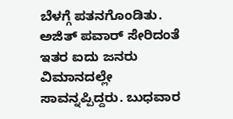ಬೆಳಗ್ಗೆ ಪತನಗೊಂಡಿತು. ಅಜಿತ್ ಪವಾರ್ ಸೇರಿದಂತೆ ಇತರ ಐದು ಜನರು ವಿಮಾನದಲ್ಲೇ ಸಾವನ್ನಪ್ಪಿದ್ದರು. ಬುಧವಾರ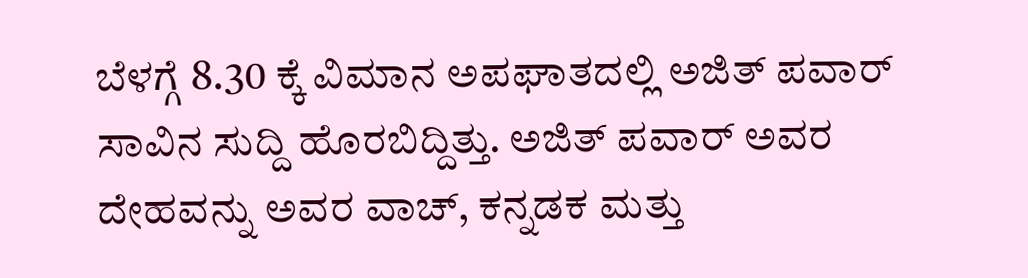ಬೆಳಗ್ಗೆ 8.30 ಕ್ಕೆ ವಿಮಾನ ಅಪಘಾತದಲ್ಲಿ ಅಜಿತ್ ಪವಾರ್ ಸಾವಿನ ಸುದ್ದಿ ಹೊರಬಿದ್ದಿತ್ತು. ಅಜಿತ್ ಪವಾರ್ ಅವರ ದೇಹವನ್ನು ಅವರ ವಾಚ್, ಕನ್ನಡಕ ಮತ್ತು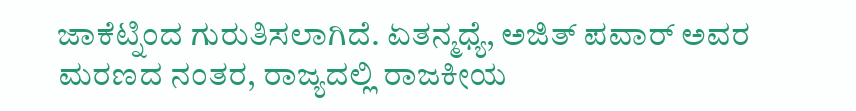ಜಾಕೆಟ್ನಿಂದ ಗುರುತಿಸಲಾಗಿದೆ. ಏತನ್ಮಧ್ಯೆ, ಅಜಿತ್ ಪವಾರ್ ಅವರ ಮರಣದ ನಂತರ, ರಾಜ್ಯದಲ್ಲಿ ರಾಜಕೀಯ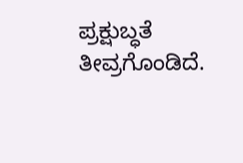ಪ್ರಕ್ಷುಬ್ಧತೆ ತೀವ್ರಗೊಂಡಿದೆ.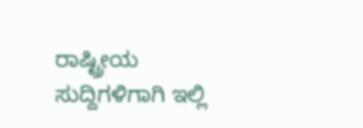ರಾಷ್ಟ್ರೀಯ ಸುದ್ದಿಗಳಿಗಾಗಿ ಇಲ್ಲಿ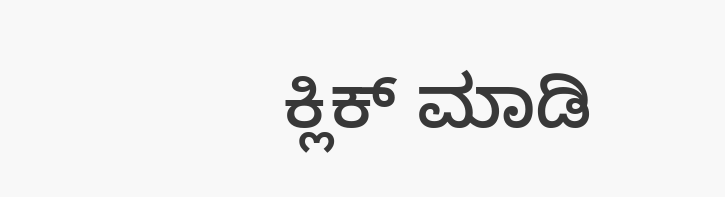ಕ್ಲಿಕ್ ಮಾಡಿ